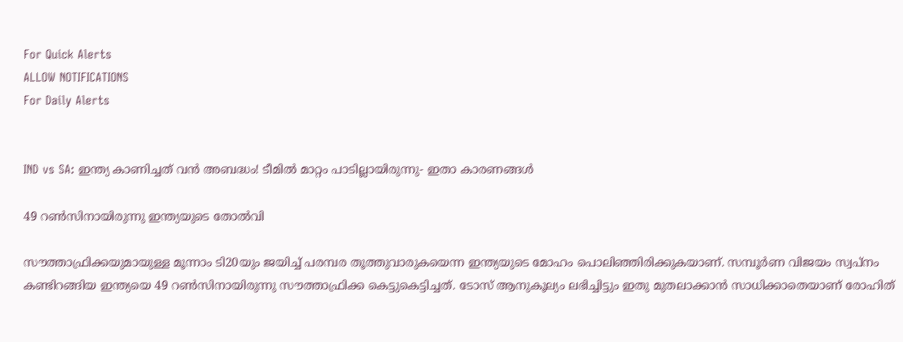For Quick Alerts
ALLOW NOTIFICATIONS
For Daily Alerts


IND vs SA: ഇന്ത്യ കാണിച്ചത് വന്‍ അബദ്ധം! ടീമില്‍ മാറ്റം പാടില്ലായിരുന്നു- ഇതാ കാരണങ്ങള്‍

49 റണ്‍സിനായിരുന്നു ഇന്ത്യയുടെ തോല്‍വി

സൗത്താഫ്രിക്കയുമായുള്ള മൂന്നാം ടി20യും ജയിച്ച് പരമ്പര തൂത്തുവാരുകയെന്ന ഇന്ത്യയുടെ മോഹം പൊലിഞ്ഞിരിക്കുകയാണ്. സമ്പൂര്‍ണ വിജയം സ്വപ്‌നം കണ്ടിറങ്ങിയ ഇന്ത്യയെ 49 റണ്‍സിനായിരുന്നു സൗത്താഫ്രിക്ക കെട്ടുകെട്ടിച്ചത്. ടോസ് ആനുകൂല്യം ലഭിച്ചിട്ടും ഇതു മുതലാക്കാന്‍ സാധിക്കാതെയാണ് രോഹിത്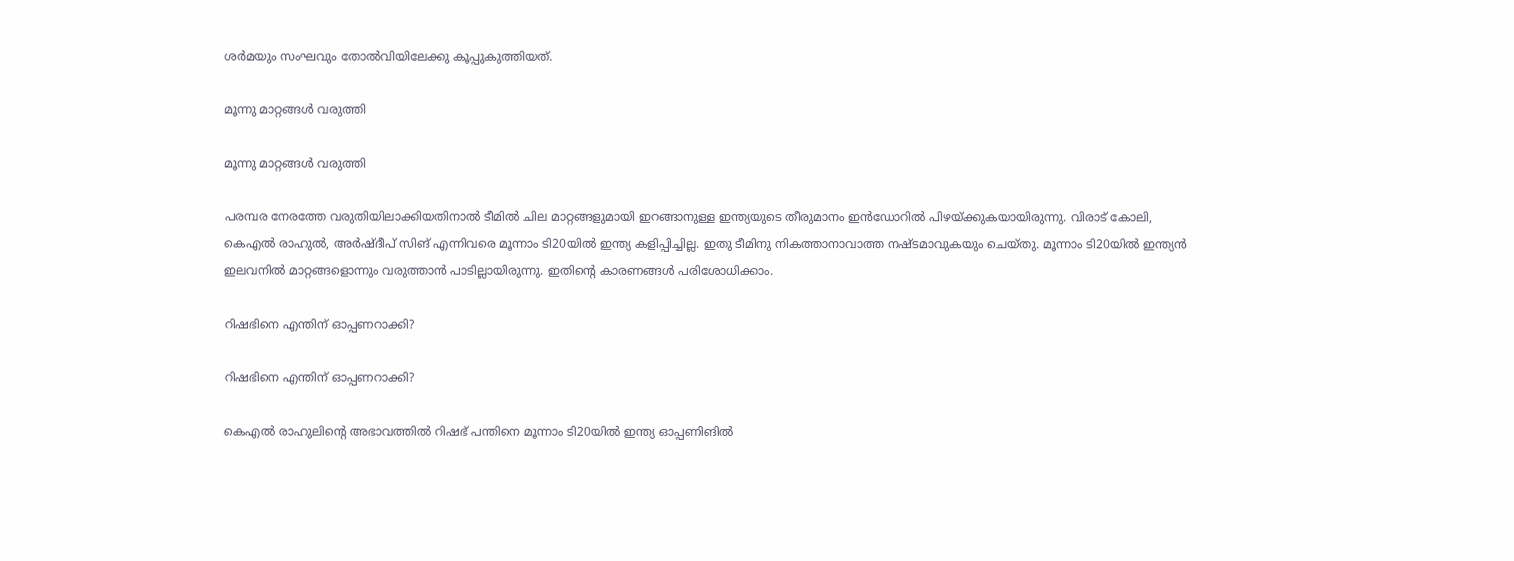ശര്‍മയും സംഘവും തോല്‍വിയിലേക്കു കൂപ്പുകുത്തിയത്.

മൂന്നു മാറ്റങ്ങള്‍ വരുത്തി

മൂന്നു മാറ്റങ്ങള്‍ വരുത്തി

പരമ്പര നേരത്തേ വരുതിയിലാക്കിയതിനാല്‍ ടീമില്‍ ചില മാറ്റങ്ങളുമായി ഇറങ്ങാനുള്ള ഇന്ത്യയുടെ തീരുമാനം ഇന്‍ഡോറില്‍ പിഴയ്ക്കുകയായിരുന്നു. വിരാട് കോലി, കെഎല്‍ രാഹുല്‍, അര്‍ഷ്ദീപ് സിങ് എന്നിവരെ മൂന്നാം ടി20യില്‍ ഇന്ത്യ കളിപ്പിച്ചില്ല. ഇതു ടീമിനു നികത്താനാവാത്ത നഷ്ടമാവുകയും ചെയ്തു. മൂന്നാം ടി20യില്‍ ഇന്ത്യന്‍ ഇലവനില്‍ മാറ്റങ്ങളൊന്നും വരുത്താന്‍ പാടില്ലായിരുന്നു. ഇതിന്റെ കാരണങ്ങള്‍ പരിശോധിക്കാം.

റിഷഭിനെ എന്തിന് ഓപ്പണറാക്കി?

റിഷഭിനെ എന്തിന് ഓപ്പണറാക്കി?

കെഎല്‍ രാഹുലിന്റെ അഭാവത്തില്‍ റിഷഭ് പന്തിനെ മൂന്നാം ടി20യില്‍ ഇന്ത്യ ഓപ്പണിങില്‍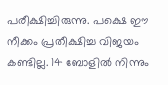പരീക്ഷിച്ചിരുന്നു. പക്ഷെ ഈ നീക്കം പ്രതീക്ഷിച്ച വിജയം കണ്ടില്ല. 14 ബോളില്‍ നിന്നും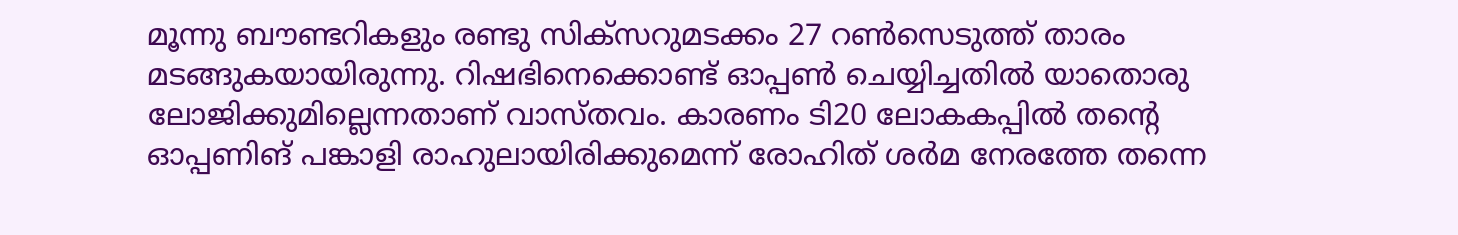മൂന്നു ബൗണ്ടറികളും രണ്ടു സിക്‌സറുമടക്കം 27 റണ്‍സെടുത്ത് താരം മടങ്ങുകയായിരുന്നു. റിഷഭിനെക്കൊണ്ട് ഓപ്പണ്‍ ചെയ്യിച്ചതില്‍ യാതൊരു ലോജിക്കുമില്ലെന്നതാണ് വാസ്തവം. കാരണം ടി20 ലോകകപ്പില്‍ തന്റെ ഓപ്പണിങ് പങ്കാളി രാഹുലായിരിക്കുമെന്ന് രോഹിത് ശര്‍മ നേരത്തേ തന്നെ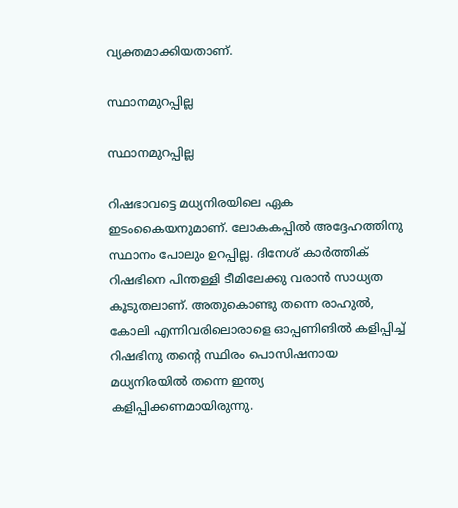വ്യക്തമാക്കിയതാണ്.

സ്ഥാനമുറപ്പില്ല

സ്ഥാനമുറപ്പില്ല

റിഷഭാവട്ടെ മധ്യനിരയിലെ ഏക ഇടംകൈയനുമാണ്. ലോകകപ്പില്‍ അദ്ദേഹത്തിനു സ്ഥാനം പോലും ഉറപ്പില്ല. ദിനേശ് കാര്‍ത്തിക് റിഷഭിനെ പിന്തള്ളി ടീമിലേക്കു വരാന്‍ സാധ്യത കൂടുതലാണ്. അതുകൊണ്ടു തന്നെ രാഹുല്‍, കോലി എന്നിവരിലൊരാളെ ഓപ്പണിങില്‍ കളിപ്പിച്ച് റിഷഭിനു തന്റെ സ്ഥിരം പൊസിഷനായ മധ്യനിരയില്‍ തന്നെ ഇന്ത്യ കളിപ്പിക്കണമായിരുന്നു.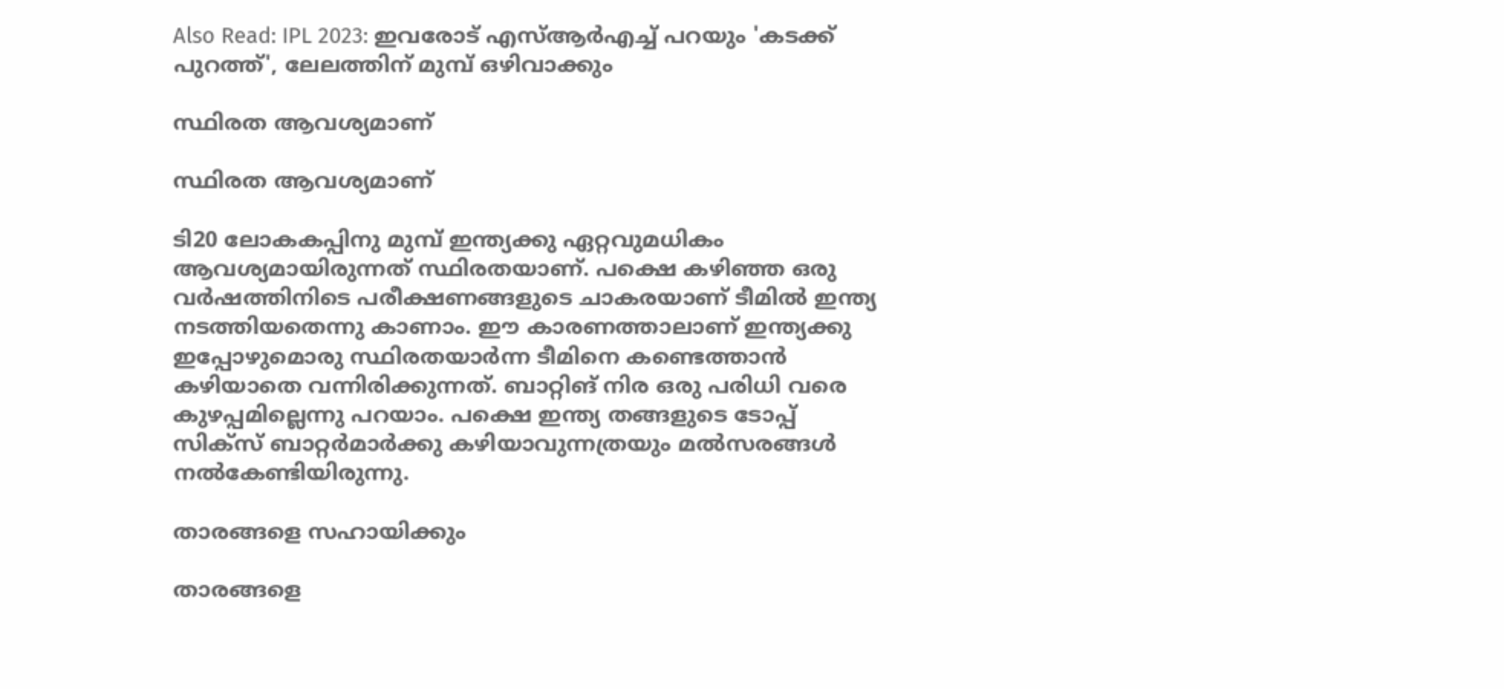Also Read: IPL 2023: ഇവരോട് എസ്ആര്‍എച്ച് പറയും 'കടക്ക് പുറത്ത്', ലേലത്തിന് മുമ്പ് ഒഴിവാക്കും

സ്ഥിരത ആവശ്യമാണ്

സ്ഥിരത ആവശ്യമാണ്

ടി20 ലോകകപ്പിനു മുമ്പ് ഇന്ത്യക്കു ഏറ്റവുമധികം ആവശ്യമായിരുന്നത് സ്ഥിരതയാണ്. പക്ഷെ കഴിഞ്ഞ ഒരു വര്‍ഷത്തിനിടെ പരീക്ഷണങ്ങളുടെ ചാകരയാണ് ടീമില്‍ ഇന്ത്യ നടത്തിയതെന്നു കാണാം. ഈ കാരണത്താലാണ് ഇന്ത്യക്കു ഇപ്പോഴുമൊരു സ്ഥിരതയാര്‍ന്ന ടീമിനെ കണ്ടെത്താന്‍ കഴിയാതെ വന്നിരിക്കുന്നത്. ബാറ്റിങ് നിര ഒരു പരിധി വരെ കുഴപ്പമില്ലെന്നു പറയാം. പക്ഷെ ഇന്ത്യ തങ്ങളുടെ ടോപ്പ് സിക്‌സ് ബാറ്റര്‍മാര്‍ക്കു കഴിയാവുന്നത്രയും മല്‍സരങ്ങള്‍ നല്‍കേണ്ടിയിരുന്നു.

താരങ്ങളെ സഹായിക്കും

താരങ്ങളെ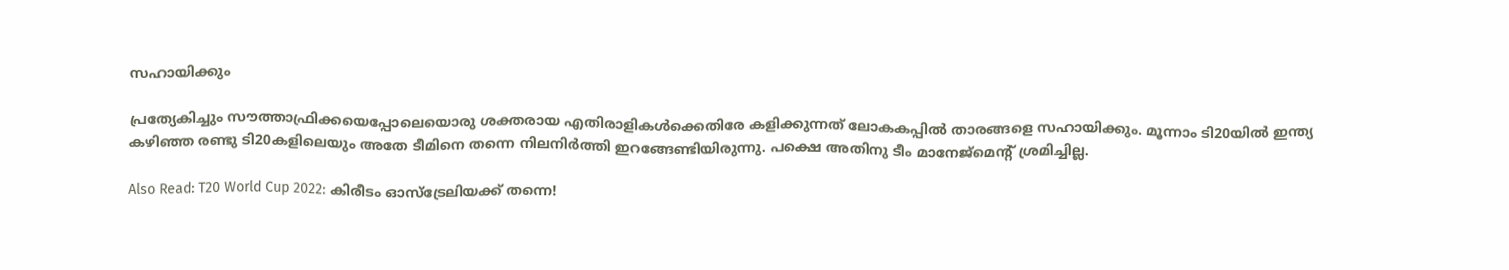സഹായിക്കും

പ്രത്യേകിച്ചും സൗത്താഫ്രിക്കയെപ്പോലെയൊരു ശക്തരായ എതിരാളികള്‍ക്കെതിരേ കളിക്കുന്നത് ലോകകപ്പില്‍ താരങ്ങളെ സഹായിക്കും. മൂന്നാം ടി20യില്‍ ഇന്ത്യ കഴിഞ്ഞ രണ്ടു ടി20കളിലെയും അതേ ടീമിനെ തന്നെ നിലനിര്‍ത്തി ഇറങ്ങേണ്ടിയിരുന്നു. പക്ഷെ അതിനു ടീം മാനേജ്‌മെന്റ് ശ്രമിച്ചില്ല.

Also Read: T20 World Cup 2022: കിരീടം ഓസ്‌ട്രേലിയക്ക് തന്നെ!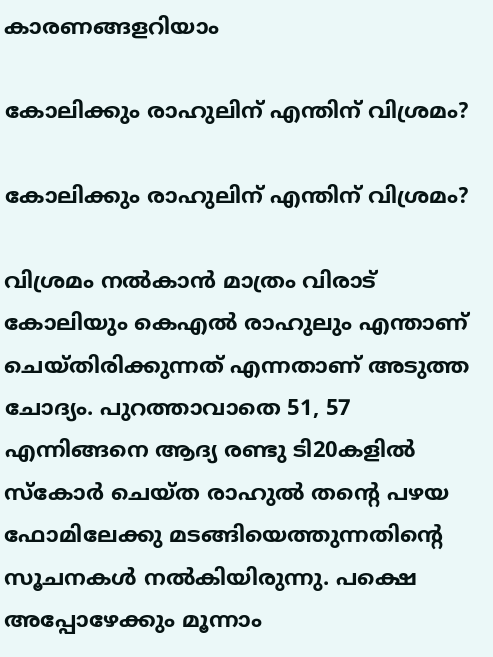കാരണങ്ങളറിയാം

കോലിക്കും രാഹുലിന് എന്തിന് വിശ്രമം?

കോലിക്കും രാഹുലിന് എന്തിന് വിശ്രമം?

വിശ്രമം നല്‍കാന്‍ മാത്രം വിരാട് കോലിയും കെഎല്‍ രാഹുലും എന്താണ് ചെയ്തിരിക്കുന്നത് എന്നതാണ് അടുത്ത ചോദ്യം. പുറത്താവാതെ 51, 57 എന്നിങ്ങനെ ആദ്യ രണ്ടു ടി20കളില്‍ സ്‌കോര്‍ ചെയ്ത രാഹുല്‍ തന്റെ പഴയ ഫോമിലേക്കു മടങ്ങിയെത്തുന്നതിന്റെ സൂചനകള്‍ നല്‍കിയിരുന്നു. പക്ഷെ അപ്പോഴേക്കും മൂന്നാം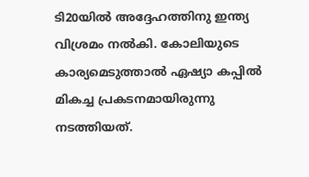ടി20യില്‍ അദ്ദേഹത്തിനു ഇന്ത്യ വിശ്രമം നല്‍കി. കോലിയുടെ കാര്യമെടുത്താല്‍ ഏഷ്യാ കപ്പില്‍ മികച്ച പ്രകടനമായിരുന്നു നടത്തിയത്.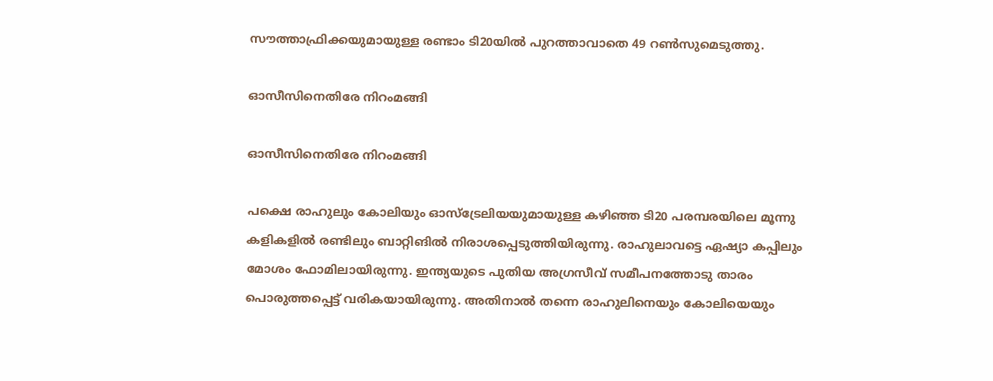സൗത്താഫ്രിക്കയുമായുള്ള രണ്ടാം ടി20യില്‍ പുറത്താവാതെ 49 റണ്‍സുമെടുത്തു.

ഓസീസിനെതിരേ നിറംമങ്ങി

ഓസീസിനെതിരേ നിറംമങ്ങി

പക്ഷെ രാഹുലും കോലിയും ഓസ്‌ട്രേലിയയുമായുള്ള കഴിഞ്ഞ ടി20 പരമ്പരയിലെ മൂന്നു കളികളില്‍ രണ്ടിലും ബാറ്റിങില്‍ നിരാശപ്പെടുത്തിയിരുന്നു. രാഹുലാവട്ടെ ഏഷ്യാ കപ്പിലും മോശം ഫോമിലായിരുന്നു. ഇന്ത്യയുടെ പുതിയ അഗ്രസീവ് സമീപനത്തോടു താരം പൊരുത്തപ്പെട്ട് വരികയായിരുന്നു. അതിനാല്‍ തന്നെ രാഹുലിനെയും കോലിയെയും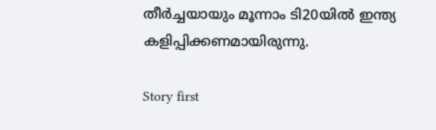തീര്‍ച്ചയായും മൂന്നാം ടി20യില്‍ ഇന്ത്യ കളിപ്പിക്കണമായിരുന്നു.

Story first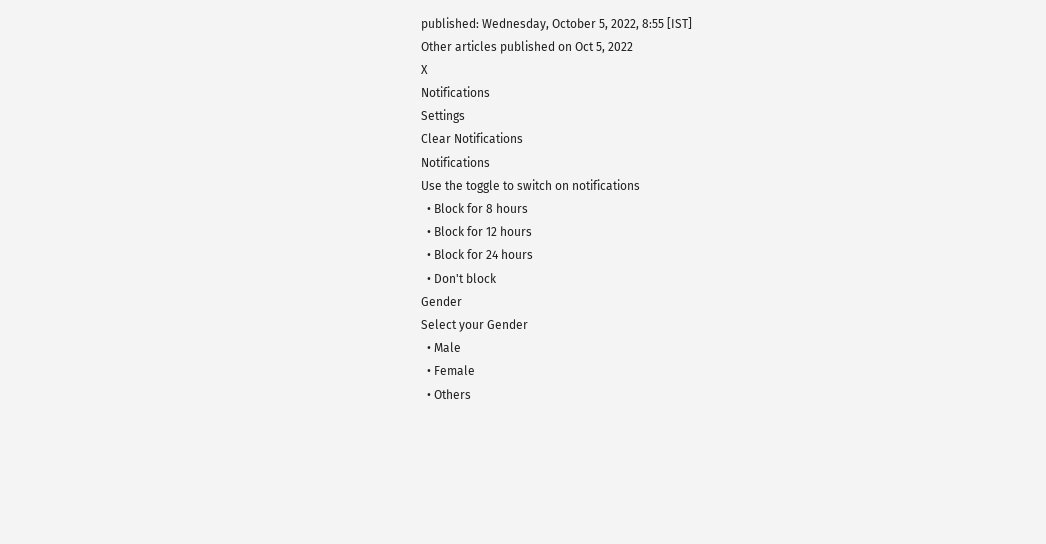published: Wednesday, October 5, 2022, 8:55 [IST]
Other articles published on Oct 5, 2022
X
Notifications
Settings
Clear Notifications
Notifications
Use the toggle to switch on notifications
  • Block for 8 hours
  • Block for 12 hours
  • Block for 24 hours
  • Don't block
Gender
Select your Gender
  • Male
  • Female
  • Others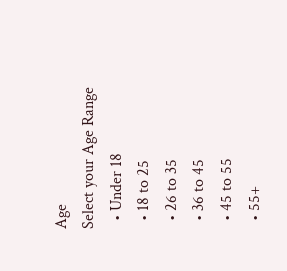Age
Select your Age Range
  • Under 18
  • 18 to 25
  • 26 to 35
  • 36 to 45
  • 45 to 55
  • 55+